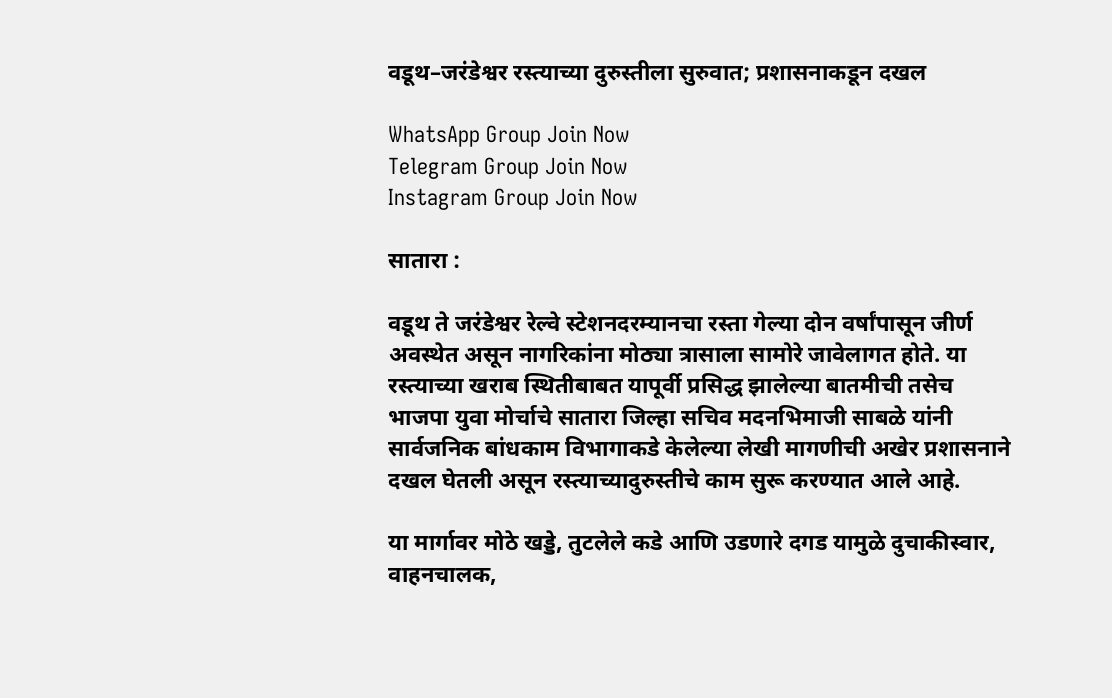वडूथ–जरंडेश्वर रस्त्याच्या दुरुस्तीला सुरुवात; प्रशासनाकडून दखल

WhatsApp Group Join Now
Telegram Group Join Now
Instagram Group Join Now

सातारा :

वडूथ ते जरंडेश्वर रेल्वे स्टेशनदरम्यानचा रस्ता गेल्या दोन वर्षांपासून जीर्ण अवस्थेत असून नागरिकांना मोठ्या त्रासाला सामोरे जावेलागत होते. या रस्त्याच्या खराब स्थितीबाबत यापूर्वी प्रसिद्ध झालेल्या बातमीची तसेच भाजपा युवा मोर्चाचे सातारा जिल्हा सचिव मदनभिमाजी साबळे यांनी सार्वजनिक बांधकाम विभागाकडे केलेल्या लेखी मागणीची अखेर प्रशासनाने दखल घेतली असून रस्त्याच्यादुरुस्तीचे काम सुरू करण्यात आले आहे.

या मार्गावर मोठे खड्डे, तुटलेले कडे आणि उडणारे दगड यामुळे दुचाकीस्वार, वाहनचालक,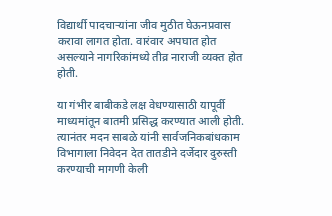विद्यार्थी पादचाऱ्यांना जीव मुठीत घेऊनप्रवास करावा लागत होता. वारंवार अपघात होत असल्याने नागरिकांमध्ये तीव्र नाराजी व्यक्त होत होती.

या गंभीर बाबीकडे लक्ष वेधण्यासाठी यापूर्वी माध्यमांतून बातमी प्रसिद्ध करण्यात आली होती. त्यानंतर मदन साबळे यांनी सार्वजनिकबांधकाम विभागाला निवेदन देत तातडीने दर्जेदार दुरुस्ती करण्याची मागणी केली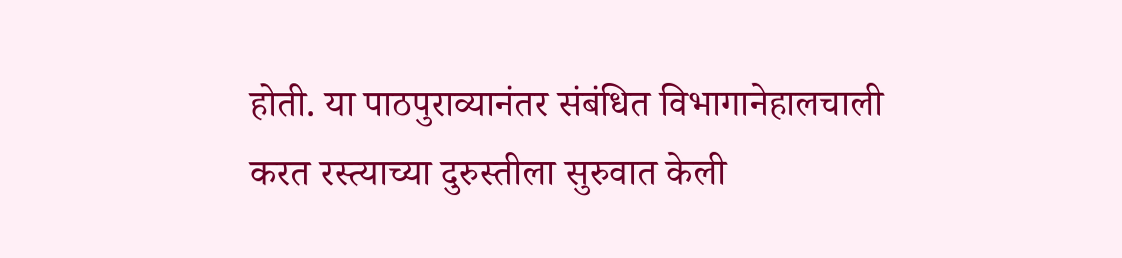होती. या पाठपुराव्यानंतर संबंधित विभागानेहालचाली करत रस्त्याच्या दुरुस्तीला सुरुवात केली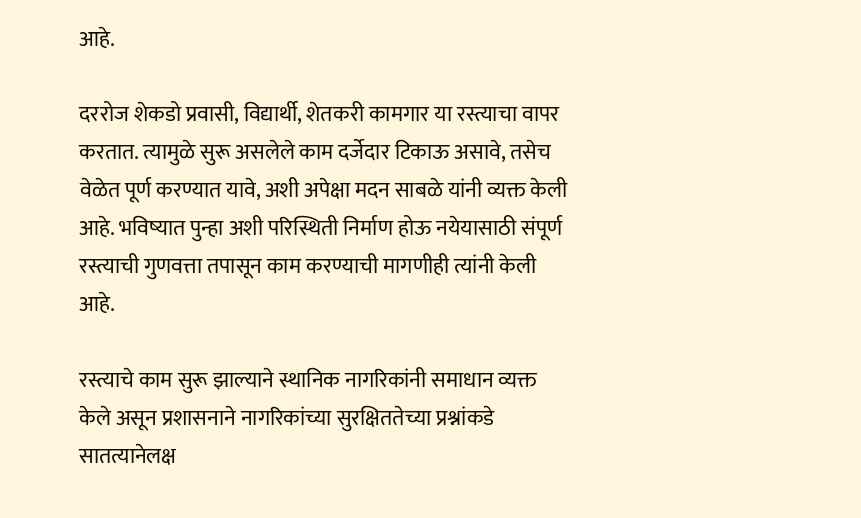आहे.

दररोज शेकडो प्रवासी, विद्यार्थी, शेतकरी कामगार या रस्त्याचा वापर करतात. त्यामुळे सुरू असलेले काम दर्जेदार टिकाऊ असावे, तसेच वेळेत पूर्ण करण्यात यावे, अशी अपेक्षा मदन साबळे यांनी व्यक्त केली आहे. भविष्यात पुन्हा अशी परिस्थिती निर्माण होऊ नयेयासाठी संपूर्ण रस्त्याची गुणवत्ता तपासून काम करण्याची मागणीही त्यांनी केली आहे.

रस्त्याचे काम सुरू झाल्याने स्थानिक नागरिकांनी समाधान व्यक्त केले असून प्रशासनाने नागरिकांच्या सुरक्षिततेच्या प्रश्नांकडे सातत्यानेलक्ष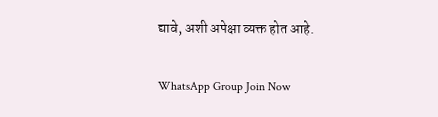द्यावे, अशी अपेक्षा व्यक्त होत आहे.

WhatsApp Group Join Now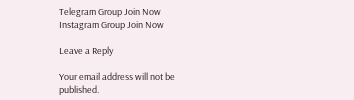Telegram Group Join Now
Instagram Group Join Now

Leave a Reply

Your email address will not be published.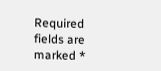Required fields are marked *